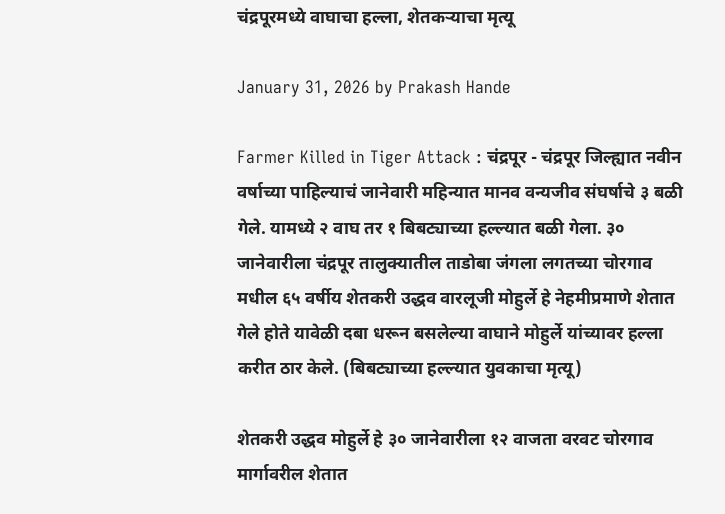चंद्रपूरमध्ये वाघाचा हल्ला, शेतकऱ्याचा मृत्यू

January 31, 2026 by Prakash Hande

Farmer Killed in Tiger Attack : चंद्रपूर - चंद्रपूर जिल्ह्यात नवीन वर्षाच्या पाहिल्याचं जानेवारी महिन्यात मानव वन्यजीव संघर्षाचे ३ बळी गेले. यामध्ये २ वाघ तर १ बिबट्याच्या हल्ल्यात बळी गेला. ३० जानेवारीला चंद्रपूर तालुक्यातील ताडोबा जंगला लगतच्या चोरगाव मधील ६५ वर्षीय शेतकरी उद्धव वारलूजी मोहुर्ले हे नेहमीप्रमाणे शेतात गेले होते यावेळी दबा धरून बसलेल्या वाघाने मोहुर्ले यांच्यावर हल्ला करीत ठार केले. (बिबट्याच्या हल्ल्यात युवकाचा मृत्यू)

शेतकरी उद्धव मोहुर्ले हे ३० जानेवारीला १२ वाजता वरवट चोरगाव मार्गावरील शेतात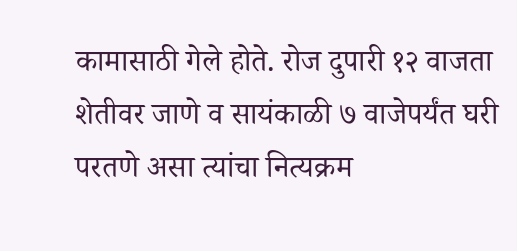कामासाठी गेले होते. रोज दुपारी १२ वाजता शेतीवर जाणे व सायंकाळी ७ वाजेपर्यंत घरी परतणे असा त्यांचा नित्यक्रम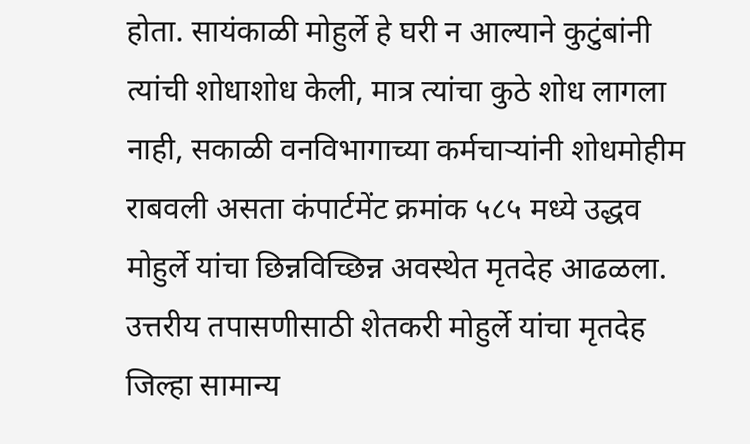होता. सायंकाळी मोहुर्ले हे घरी न आल्याने कुटुंबांनी त्यांची शोधाशोध केली, मात्र त्यांचा कुठे शोध लागला नाही, सकाळी वनविभागाच्या कर्मचाऱ्यांनी शोधमोहीम राबवली असता कंपार्टमेंट क्रमांक ५८५ मध्ये उद्धव मोहुर्ले यांचा छिन्नविच्छिन्न अवस्थेत मृतदेह आढळला. उत्तरीय तपासणीसाठी शेतकरी मोहुर्ले यांचा मृतदेह जिल्हा सामान्य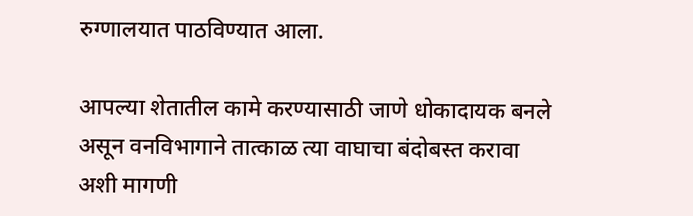रुग्णालयात पाठविण्यात आला.

आपल्या शेतातील कामे करण्यासाठी जाणे धोकादायक बनले असून वनविभागाने तात्काळ त्या वाघाचा बंदोबस्त करावा अशी मागणी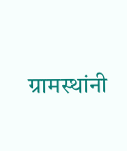ग्रामस्थांनी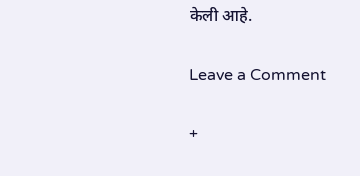केली आहे.

Leave a Comment

+